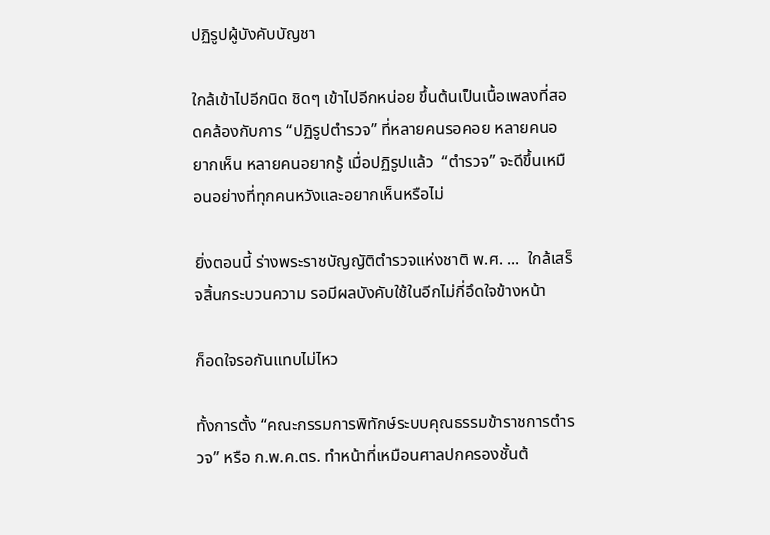ปฏิรูปผู้บังคับบัญชา

ใกล้เข้าไปอีกนิด ชิดๆ เข้าไปอีกหน่อย ขึ้นต้นเป็นเนื้อเพลงที่สอดคล้องกับการ “ปฏิรูปตำรวจ” ที่หลายคนรอคอย หลายคนอยากเห็น หลายคนอยากรู้ เมื่อปฏิรูปแล้ว  “ตำรวจ” จะดีขึ้นเหมือนอย่างที่ทุกคนหวังและอยากเห็นหรือไม่

ยิ่งตอนนี้ ร่างพระราชบัญญัติตำรวจแห่งชาติ พ.ศ. ...  ใกล้เสร็จสิ้นกระบวนความ รอมีผลบังคับใช้ในอีกไม่กี่อึดใจข้างหน้า

ก็อดใจรอกันแทบไม่ไหว

ทั้งการตั้ง “คณะกรรมการพิทักษ์ระบบคุณธรรมข้าราชการตำรวจ” หรือ ก.พ.ค.ตร. ทำหน้าที่เหมือนศาลปกครองชั้นต้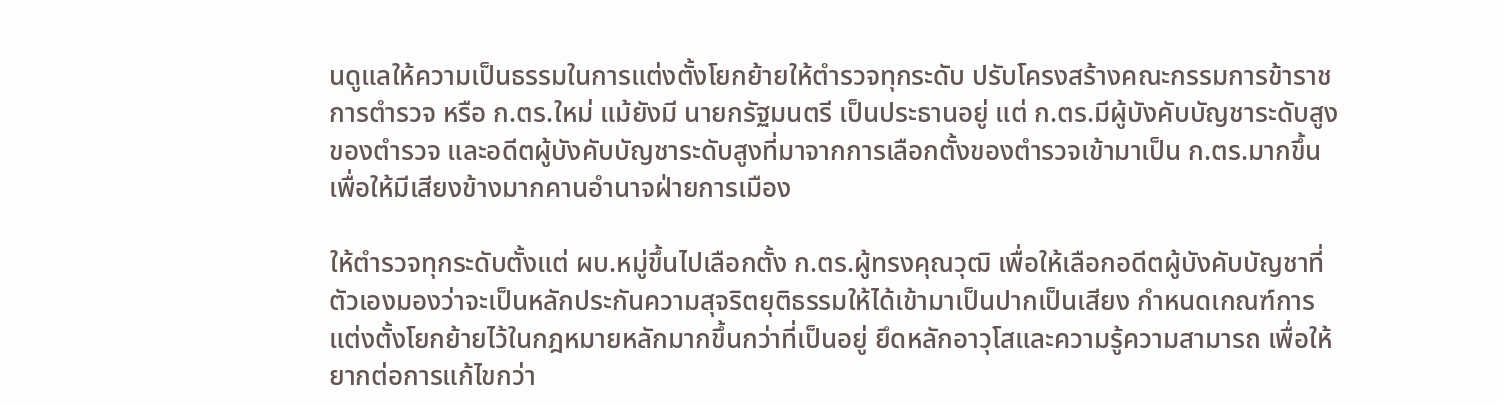นดูแลให้ความเป็นธรรมในการแต่งตั้งโยกย้ายให้ตำรวจทุกระดับ ปรับโครงสร้างคณะกรรมการข้าราชการตำรวจ หรือ ก.ตร.ใหม่ แม้ยังมี นายกรัฐมนตรี เป็นประธานอยู่ แต่ ก.ตร.มีผู้บังคับบัญชาระดับสูงของตำรวจ และอดีตผู้บังคับบัญชาระดับสูงที่มาจากการเลือกตั้งของตำรวจเข้ามาเป็น ก.ตร.มากขึ้น เพื่อให้มีเสียงข้างมากคานอำนาจฝ่ายการเมือง

ให้ตำรวจทุกระดับตั้งแต่ ผบ.หมู่ขึ้นไปเลือกตั้ง ก.ตร.ผู้ทรงคุณวุฒิ เพื่อให้เลือกอดีตผู้บังคับบัญชาที่ตัวเองมองว่าจะเป็นหลักประกันความสุจริตยุติธรรมให้ได้เข้ามาเป็นปากเป็นเสียง กำหนดเกณฑ์การแต่งตั้งโยกย้ายไว้ในกฎหมายหลักมากขึ้นกว่าที่เป็นอยู่ ยึดหลักอาวุโสและความรู้ความสามารถ เพื่อให้ยากต่อการแก้ไขกว่า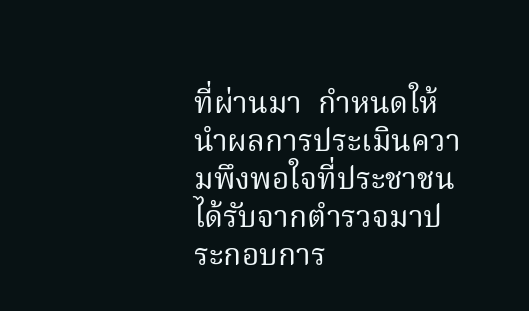ที่ผ่านมา  กำหนดให้นำผลการประเมินความพึงพอใจที่ประชาชนได้รับจากตำรวจมาประกอบการ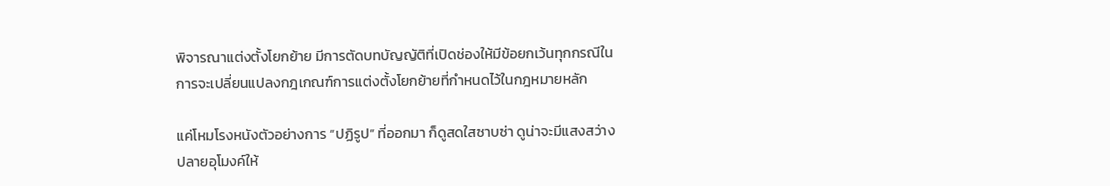พิจารณาแต่งตั้งโยกย้าย มีการตัดบทบัญญัติที่เปิดช่องให้มีข้อยกเว้นทุกกรณีในการจะเปลี่ยนแปลงกฎเกณฑ์การแต่งตั้งโยกย้ายที่กำหนดไว้ในกฎหมายหลัก

แค่โหมโรงหนังตัวอย่างการ “ปฏิรูป” ที่ออกมา ก็ดูสดใสซาบซ่า ดูน่าจะมีแสงสว่างปลายอุโมงค์ให้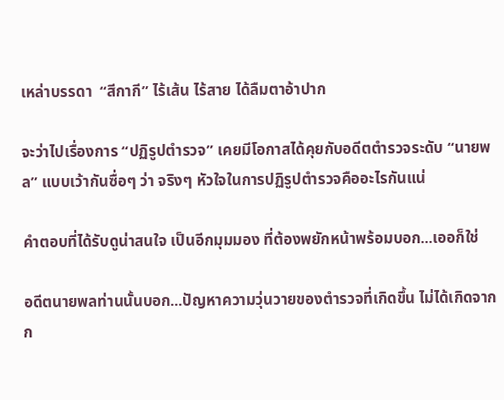เหล่าบรรดา  “สีกากี” ไร้เส้น ไร้สาย ได้ลืมตาอ้าปาก

จะว่าไปเรื่องการ “ปฏิรูปตำรวจ” เคยมีโอกาสได้คุยกับอดีตตำรวจระดับ “นายพล” แบบเว้ากันซื่อๆ ว่า จริงๆ หัวใจในการปฏิรูปตำรวจคืออะไรกันแน่

คำตอบที่ได้รับดูน่าสนใจ เป็นอีกมุมมอง ที่ต้องพยักหน้าพร้อมบอก...เออก็ใช่

อดีตนายพลท่านนั้นบอก...ปัญหาความวุ่นวายของตำรวจที่เกิดขึ้น ไม่ได้เกิดจากก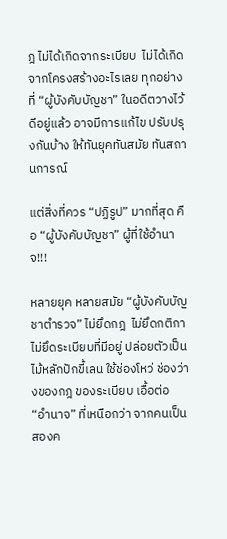ฎ ไม่ได้เกิดจากระเบียบ  ไม่ได้เกิดจากโครงสร้างอะไรเลย ทุกอย่างที่ “ผู้บังคับบัญชา” ในอดีตวางไว้ดีอยู่แล้ว อาจมีการแก้ไข ปรับปรุงกันบ้าง ให้ทันยุคทันสมัย ทันสถานการณ์

แต่สิ่งที่ควร “ปฏิรูป” มากที่สุด คือ “ผู้บังคับบัญชา” ผู้ที่ใช้อำนาจ!!!

หลายยุค หลายสมัย “ผู้บังคับบัญชาตำรวจ” ไม่ยึดกฎ  ไม่ยึดกติกา ไม่ยึดระเบียบที่มีอยู่ ปล่อยตัวเป็นไม้หลักปักขี้เลน ใช้ช่องโหว่ ช่องว่างของกฎ ของระเบียบ เอื้อต่อ  “อำนาจ” ที่เหนือกว่า จากคนเป็นสองค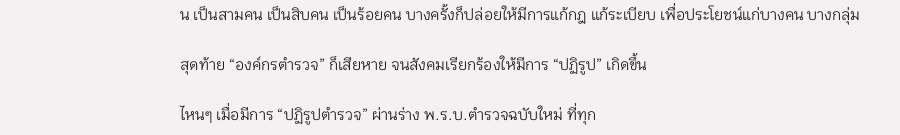น เป็นสามคน เป็นสิบคน เป็นร้อยคน บางครั้งก็ปล่อยให้มีการแก้กฎ แก้ระเบียบ เพื่อประโยชน์แก่บางคน บางกลุ่ม

สุดท้าย “องค์กรตำรวจ” ก็เสียหาย จนสังคมเรียกร้องให้มีการ “ปฏิรูป” เกิดขึ้น

ไหนๆ เมื่อมีการ “ปฏิรูปตำรวจ” ผ่านร่าง พ.ร.บ.ตำรวจฉบับใหม่ ที่ทุก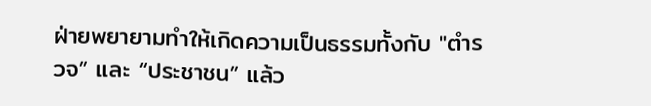ฝ่ายพยายามทำให้เกิดความเป็นธรรมทั้งกับ "ตำรวจ” และ “ประชาชน” แล้ว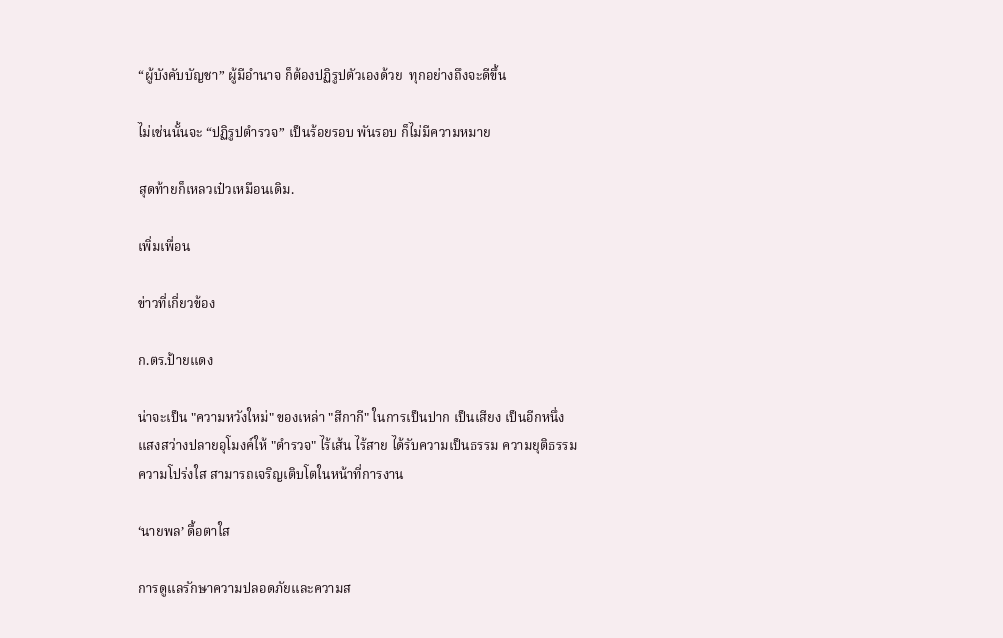“ผู้บังคับบัญชา” ผู้มีอำนาจ ก็ต้องปฏิรูปตัวเองด้วย  ทุกอย่างถึงจะดีขึ้น

ไม่เช่นนั้นจะ “ปฏิรูปตำรวจ” เป็นร้อยรอบ พันรอบ ก็ไม่มีความหมาย

สุดท้ายก็เหลวเป๋วเหมือนเดิม.

เพิ่มเพื่อน

ข่าวที่เกี่ยวข้อง

ก.ตร.ป้ายแดง

น่าจะเป็น "ความหวังใหม่" ของเหล่า "สีกากี" ในการเป็นปาก เป็นเสียง เป็นอีกหนึ่งแสงสว่างปลายอุโมงค์ให้ "ตำรวจ" ไร้เส้น ไร้สาย ได้รับความเป็นธรรม ความยุติธรรม ความโปร่งใส สามารถเจริญเติบโตในหน้าที่การงาน

‘นายพล’ ดื้อตาใส

การดูแลรักษาความปลอดภัยและความส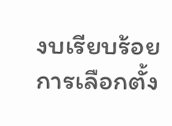งบเรียบร้อยการเลือกตั้ง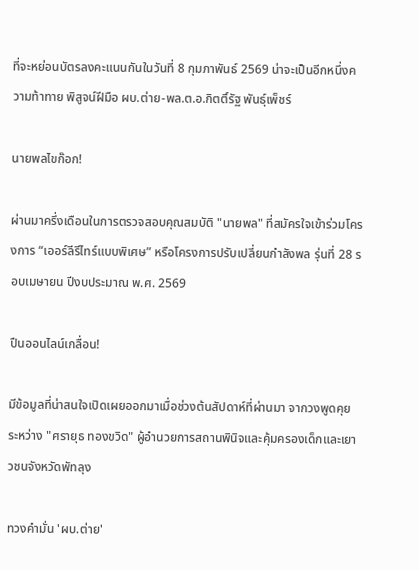ที่จะหย่อนบัตรลงคะแนนกันในวันที่ 8 กุมภาพันธ์ 2569 น่าจะเป็นอีกหนึ่งความท้าทาย พิสูจน์ฝีมือ ผบ.ต่าย-พล.ต.อ.กิตติ์รัฐ พันธุ์เพ็ชร์

นายพลไขก๊อก!

ผ่านมาครึ่งเดือนในการตรวจสอบคุณสมบัติ "นายพล" ที่สมัครใจเข้าร่วมโครงการ “เออร์ลีรีไทร์แบบพิเศษ” หรือโครงการปรับเปลี่ยนกำลังพล รุ่นที่ 28 รอบเมษายน ปีงบประมาณ พ.ศ. 2569

ปืนออนไลน์เกลื่อน!

มีข้อมูลที่น่าสนใจเปิดเผยออกมาเมื่อช่วงต้นสัปดาห์ที่ผ่านมา จากวงพูดคุยระหว่าง "ศรายุธ ทองขวิด" ผู้อำนวยการสถานพินิจและคุ้มครองเด็กและเยาวชนจังหวัดพัทลุง

ทวงคำมั่น 'ผบ.ต่าย'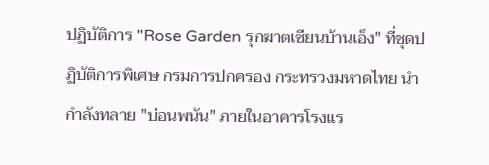ปฏิบัติการ "Rose Garden รุกฆาตเซียนบ้านเอ็ง" ที่ชุดปฏิบัติการพิเศษ กรมการปกครอง กระทรวงมหาดไทย นำกำลังทลาย "บ่อนพนัน" ภายในอาคารโรงแร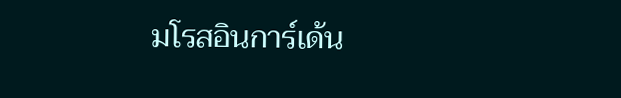มโรสอินการ์เด้น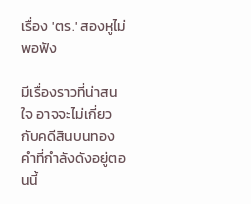เรื่อง 'ตร.' สองหูไม่พอฟัง

มีเรื่องราวที่น่าสนใจ อาจจะไม่เกี่ยวกับคดีสินบนทองคำที่กำลังดังอยู่ตอนนี้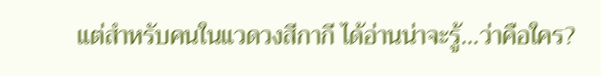แต่สำหรับคนในแวดวงสีกากี ได้อ่านน่าจะรู้...ว่าคือใคร?